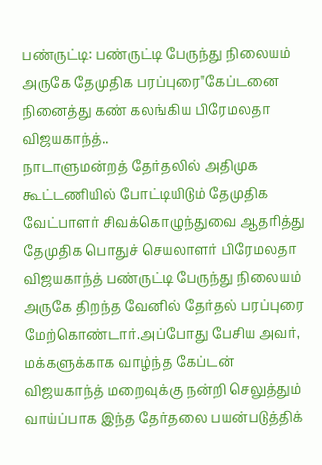பண்ருட்டி: பண்ருட்டி பேருந்து நிலையம் அருகே தேமுதிக பரப்புரை"கேப்டனை நினைத்து கண் கலங்கிய பிரேமலதா விஜயகாந்த்..
நாடாளுமன்றத் தேர்தலில் அதிமுக கூட்டணியில் போட்டியிடும் தேமுதிக வேட்பாளர் சிவக்கொழுந்துவை ஆதரித்து தேமுதிக பொதுச் செயலாளர் பிரேமலதா விஜயகாந்த் பண்ருட்டி பேருந்து நிலையம் அருகே திறந்த வேனில் தேர்தல் பரப்புரை மேற்கொண்டார்.அப்போது பேசிய அவர், மக்களுக்காக வாழ்ந்த கேப்டன் விஜயகாந்த் மறைவுக்கு நன்றி செலுத்தும் வாய்ப்பாக இந்த தேர்தலை பயன்படுத்திக்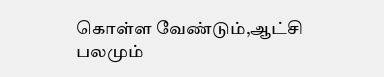கொள்ள வேண்டும்,ஆட்சி பலமும்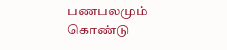பணபலமும் கொண்டு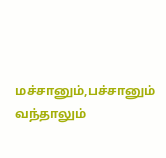மச்சானும்,பச்சானும் வந்தாலும்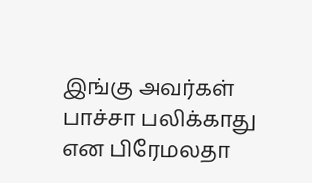இங்கு அவர்கள் பாச்சா பலிக்காது என பிரேமலதா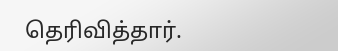தெரிவித்தார்.